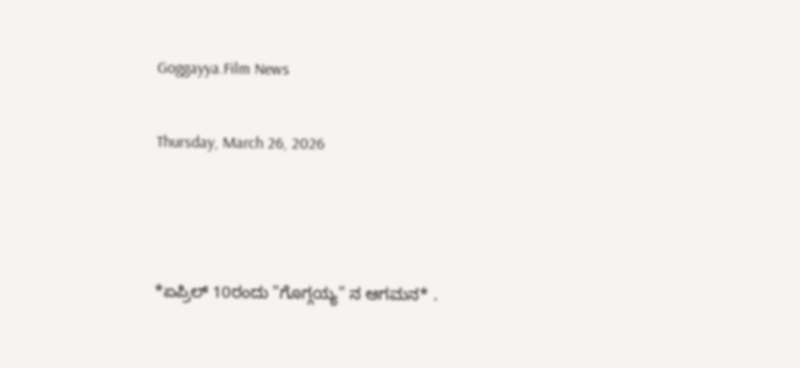Goggayya.Film News

Thursday, March 26, 2026



*ಏಪ್ರಿಲ್ 10ರಂದು "ಗೊಗ್ಗಯ್ಯ" ನ ಆಗಮನ* .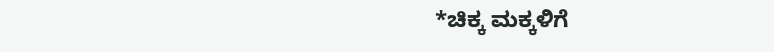*ಚಿಕ್ಕ ಮಕ್ಕಳಿಗೆ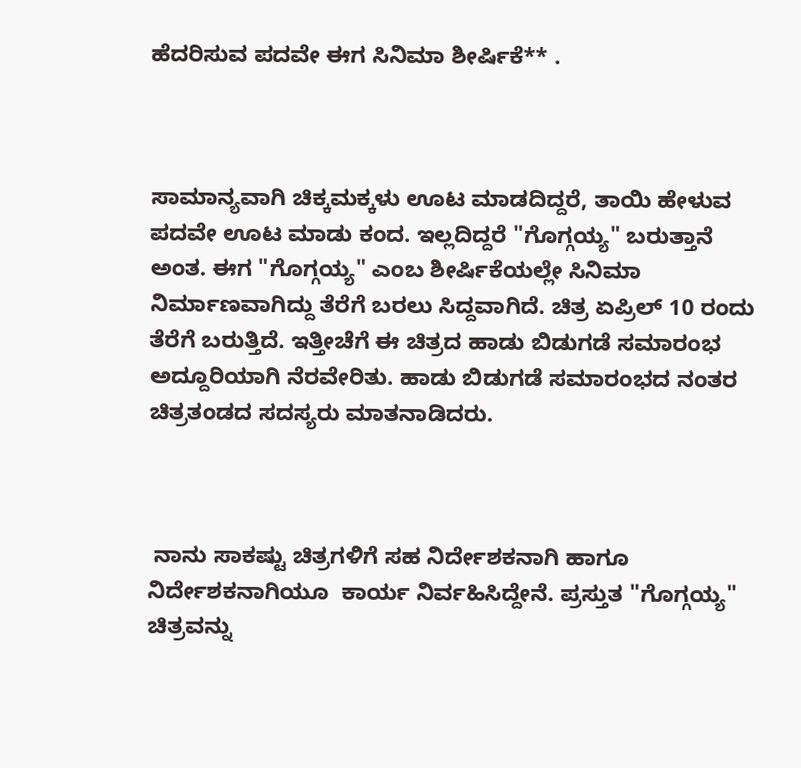ಹೆದರಿಸುವ ಪದವೇ ಈಗ ಸಿನಿಮಾ ಶೀರ್ಷಿಕೆ** .



ಸಾಮಾನ್ಯವಾಗಿ ಚಿಕ್ಕಮಕ್ಕಳು ಊಟ ಮಾಡದಿದ್ದರೆ, ತಾಯಿ ಹೇಳುವ ಪದವೇ ಊಟ ಮಾಡು ಕಂದ. ಇಲ್ಲದಿದ್ದರೆ "ಗೊಗ್ಗಯ್ಯ" ಬರುತ್ತಾನೆ ಅಂತ. ಈಗ "ಗೊಗ್ಗಯ್ಯ" ಎಂಬ ಶೀರ್ಷಿಕೆಯಲ್ಲೇ ಸಿನಿಮಾ ನಿರ್ಮಾಣವಾಗಿದ್ದು ತೆರೆಗೆ ಬರಲು ಸಿದ್ದವಾಗಿದೆ. ಚಿತ್ರ ಏಪ್ರಿಲ್ 10 ರಂದು ತೆರೆಗೆ ಬರುತ್ತಿದೆ. ಇತ್ತೀಚೆಗೆ ಈ ಚಿತ್ರದ ಹಾಡು ಬಿಡುಗಡೆ ಸಮಾರಂಭ ಅದ್ದೂರಿಯಾಗಿ ನೆರವೇರಿತು. ಹಾಡು ಬಿಡುಗಡೆ ಸಮಾರಂಭದ ನಂತರ ಚಿತ್ರತಂಡದ ಸದಸ್ಯರು ಮಾತನಾಡಿದರು.



 ನಾನು ಸಾಕಷ್ಟು ಚಿತ್ರಗಳಿಗೆ ಸಹ ನಿರ್ದೇಶಕನಾಗಿ ಹಾಗೂ ನಿರ್ದೇಶಕನಾಗಿಯೂ  ಕಾರ್ಯ ನಿರ್ವಹಿಸಿದ್ದೇನೆ. ಪ್ರಸ್ತುತ "ಗೊಗ್ಗಯ್ಯ" ಚಿತ್ರವನ್ನು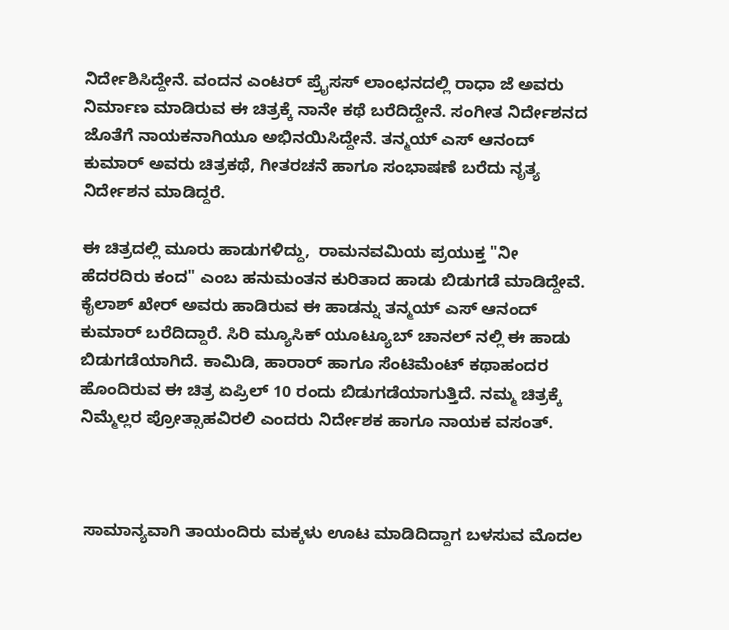ನಿರ್ದೇಶಿಸಿದ್ದೇನೆ. ವಂದನ ಎಂಟರ್ ಪ್ರೈಸಸ್ ಲಾಂಛನದಲ್ಲಿ ರಾಧಾ ಜೆ ಅವರು ನಿರ್ಮಾಣ ಮಾಡಿರುವ ಈ ಚಿತ್ರಕ್ಕೆ ನಾನೇ ಕಥೆ ಬರೆದಿದ್ದೇನೆ. ಸಂಗೀತ ನಿರ್ದೇಶನದ ಜೊತೆಗೆ ನಾಯಕನಾಗಿಯೂ ಅಭಿನಯಿಸಿದ್ದೇನೆ. ತನ್ಮಯ್ ಎಸ್ ಆನಂದ್ ಕುಮಾರ್ ಅವರು ಚಿತ್ರಕಥೆ, ಗೀತರಚನೆ ಹಾಗೂ ಸಂಭಾಷಣೆ ಬರೆದು ನೃತ್ಯ ನಿರ್ದೇಶನ ಮಾಡಿದ್ದರೆ.

ಈ ಚಿತ್ರದಲ್ಲಿ ಮೂರು ಹಾಡುಗಳಿದ್ದು,  ರಾಮನವಮಿಯ ಪ್ರಯುಕ್ತ "ನೀ ಹೆದರದಿರು ಕಂದ" ಎಂಬ ಹನುಮಂತನ ಕುರಿತಾದ ಹಾಡು ಬಿಡುಗಡೆ ಮಾಡಿದ್ದೇವೆ. ಕೈಲಾಶ್ ಖೇರ್ ಅವರು ಹಾಡಿರುವ ಈ ಹಾಡನ್ನು ತನ್ಮಯ್ ಎಸ್ ಆನಂದ್ ಕುಮಾರ್ ಬರೆದಿದ್ದಾರೆ. ಸಿರಿ ಮ್ಯೂಸಿಕ್ ಯೂಟ್ಯೂಬ್ ಚಾನಲ್ ನಲ್ಲಿ ಈ ಹಾಡು ಬಿಡುಗಡೆಯಾಗಿದೆ. ಕಾಮಿಡಿ, ಹಾರಾರ್ ಹಾಗೂ ಸೆಂಟಿಮೆಂಟ್ ಕಥಾಹಂದರ ಹೊಂದಿರುವ ಈ ಚಿತ್ರ ಏಪ್ರಿಲ್ 10 ರಂದು ಬಿಡುಗಡೆಯಾಗುತ್ತಿದೆ. ನಮ್ಮ ಚಿತ್ರಕ್ಕೆ ನಿಮ್ಮೆಲ್ಲರ ಪ್ರೋತ್ಸಾಹವಿರಲಿ ಎಂದರು ನಿರ್ದೇಶಕ ಹಾಗೂ ನಾಯಕ ವಸಂತ್.



 ಸಾಮಾನ್ಯವಾಗಿ ತಾಯಂದಿರು ಮಕ್ಕಳು ಊಟ ಮಾಡಿದಿದ್ದಾಗ ಬಳಸುವ ಮೊದಲ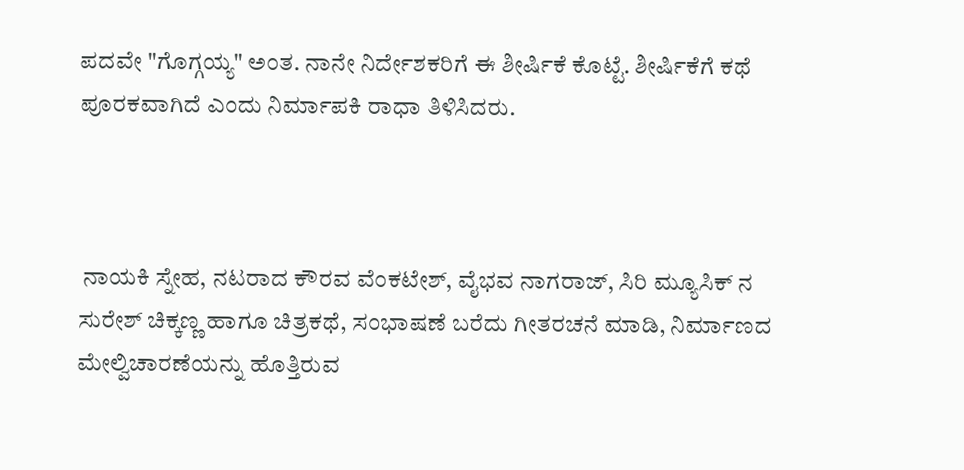ಪದವೇ "ಗೊಗ್ಗಯ್ಯ" ಅಂತ. ನಾನೇ ನಿರ್ದೇಶಕರಿಗೆ ಈ ಶೀರ್ಷಿಕೆ ಕೊಟ್ಟೆ. ಶೀರ್ಷಿಕೆಗೆ ಕಥೆ ಪೂರಕವಾಗಿದೆ ಎಂದು ನಿರ್ಮಾಪಕಿ ರಾಧಾ ತಿಳಿಸಿದರು.



 ನಾಯಕಿ ಸ್ನೇಹ, ನಟರಾದ ಕೌರವ ವೆಂಕಟೇಶ್, ವೈಭವ ನಾಗರಾಜ್, ಸಿರಿ ಮ್ಯೂಸಿಕ್ ನ ಸುರೇಶ್ ಚಿಕ್ಕಣ್ಣ ಹಾಗೂ ಚಿತ್ರಕಥೆ, ಸಂಭಾಷಣೆ ಬರೆದು ಗೀತರಚನೆ ಮಾಡಿ, ನಿರ್ಮಾಣದ ಮೇಲ್ವಿಚಾರಣೆಯನ್ನು ಹೊತ್ತಿರುವ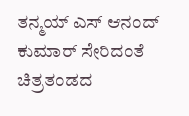ತನ್ಮಯ್ ಎಸ್ ಆನಂದ್ ಕುಮಾರ್ ಸೇರಿದಂತೆ ಚಿತ್ರತಂಡದ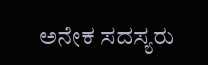ಅನೇಕ ಸದಸ್ಯರು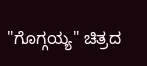"ಗೊಗ್ಗಯ್ಯ" ಚಿತ್ರದ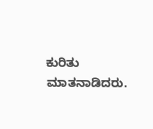ಕುರಿತು ಮಾತನಾಡಿದರು.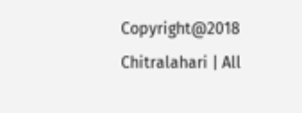Copyright@2018 Chitralahari | All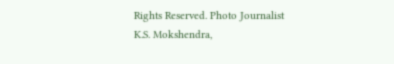Rights Reserved. Photo Journalist K.S. Mokshendra,